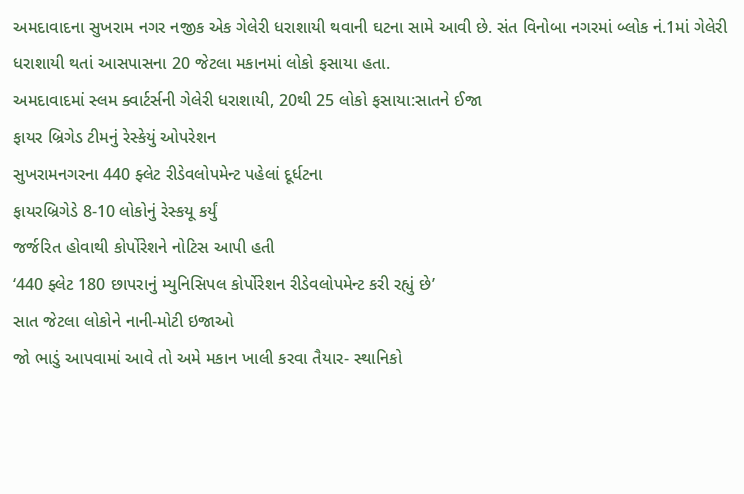અમદાવાદના સુખરામ નગર નજીક એક ગેલેરી ધરાશાયી થવાની ઘટના સામે આવી છે. સંત વિનોબા નગરમાં બ્લોક નં.1માં ગેલેરી ધરાશાયી થતાં આસપાસના 20 જેટલા મકાનમાં લોકો ફસાયા હતા.
અમદાવાદમાં સ્લમ ક્વાર્ટર્સની ગેલેરી ધરાશાયી, 20થી 25 લોકો ફસાયા:સાતને ઈજા
ફાયર બ્રિગેડ ટીમનું રેસ્કેયું ઓપરેશન
સુખરામનગરના 440 ફ્લેટ રીડેવલોપમેન્ટ પહેલાં દૂર્ધટના
ફાયરબ્રિગેડે 8-10 લોકોનું રેસ્કયૂ કર્યું
જર્જરિત હોવાથી કોર્પોરેશને નોટિસ આપી હતી
‘440 ફ્લેટ 180 છાપરાનું મ્યુનિસિપલ કોર્પોરેશન રીડેવલોપમેન્ટ કરી રહ્યું છે’
સાત જેટલા લોકોને નાની-મોટી ઇજાઓ
જો ભાડું આપવામાં આવે તો અમે મકાન ખાલી કરવા તૈયાર- સ્થાનિકો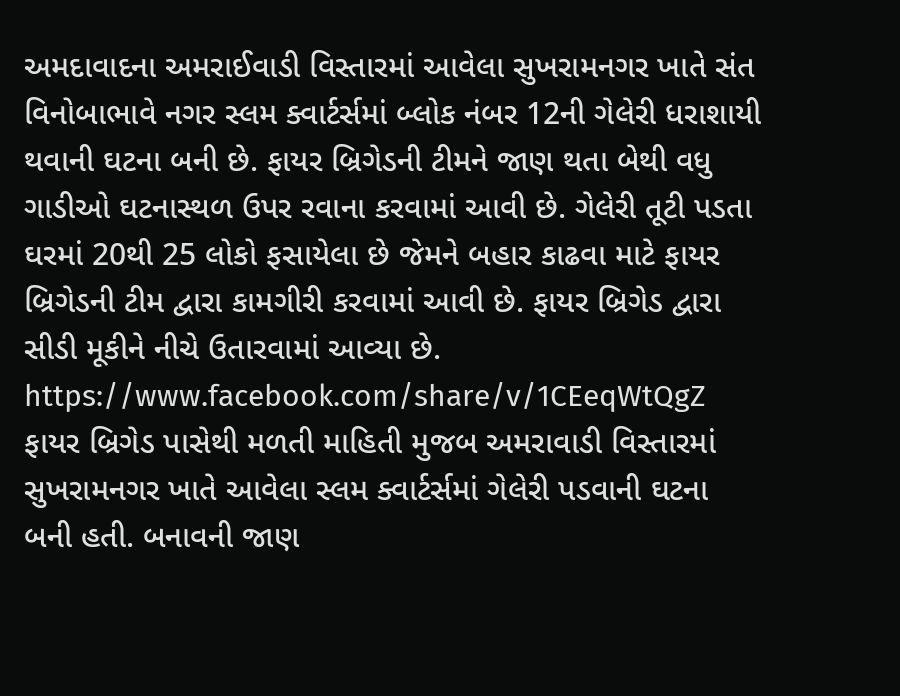અમદાવાદના અમરાઈવાડી વિસ્તારમાં આવેલા સુખરામનગર ખાતે સંત વિનોબાભાવે નગર સ્લમ ક્વાર્ટર્સમાં બ્લોક નંબર 12ની ગેલેરી ધરાશાયી થવાની ઘટના બની છે. ફાયર બ્રિગેડની ટીમને જાણ થતા બેથી વધુ ગાડીઓ ઘટનાસ્થળ ઉપર રવાના કરવામાં આવી છે. ગેલેરી તૂટી પડતા ઘરમાં 20થી 25 લોકો ફસાયેલા છે જેમને બહાર કાઢવા માટે ફાયર બ્રિગેડની ટીમ દ્વારા કામગીરી કરવામાં આવી છે. ફાયર બ્રિગેડ દ્વારા સીડી મૂકીને નીચે ઉતારવામાં આવ્યા છે.
https://www.facebook.com/share/v/1CEeqWtQgZ
ફાયર બ્રિગેડ પાસેથી મળતી માહિતી મુજબ અમરાવાડી વિસ્તારમાં સુખરામનગર ખાતે આવેલા સ્લમ ક્વાર્ટર્સમાં ગેલેરી પડવાની ઘટના બની હતી. બનાવની જાણ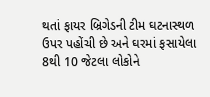થતાં ફાયર બ્રિગેડની ટીમ ઘટનાસ્થળ ઉપર પહોંચી છે અને ઘરમાં ફસાયેલા 8થી 10 જેટલા લોકોને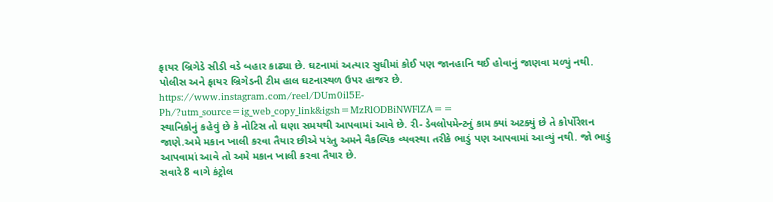ફાયર બ્રિગેડે સીડી વડે બહાર કાઢ્યા છે. ઘટનામાં અત્યાર સુધીમાં કોઈ પણ જાનહાનિ થઈ હોવાનું જાણવા મળ્યું નથી. પોલીસ અને ફાયર બ્રિગેડની ટીમ હાલ ઘટનાસ્થળ ઉપર હાજર છે.
https://www.instagram.com/reel/DUm0il5E-Ph/?utm_source=ig_web_copy_link&igsh=MzRlODBiNWFlZA==
સ્થાનિકોનું કહેવું છે કે નોટિસ તો ઘણા સમયથી આપવામાં આવે છે. રી- ડેવલોપમેન્ટનું કામ ક્યાં અટક્યું છે તે કોર્પોરેશન જાણે.અમે મકાન ખાલી કરવા તૈયાર છીએ પરંતુ અમને વૈકલ્પિક વ્યવસ્થા તરીકે ભાડું પણ આપવામાં આવ્યું નથી. જો ભાડું આપવામાં આવે તો અમે મકાન ખાલી કરવા તૈયાર છે.
સવારે 8 વાગે કંટ્રોલ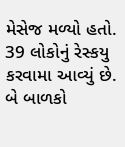મેસેજ મળ્યો હતો. 39 લોકોનું રેસ્કયુ કરવામા આવ્યું છે. બે બાળકો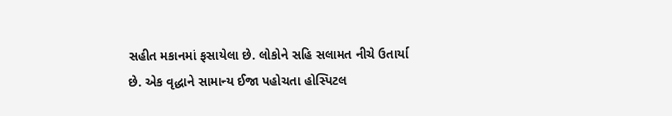સહીત મકાનમાં ફસાયેલા છે. લોકોને સહિ સલામત નીચે ઉતાર્યા છે. એક વૃદ્ધાને સામાન્ય ઈજા પહોચતા હોસ્પિટલ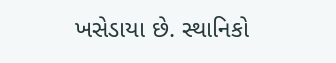ખસેડાયા છે. સ્થાનિકો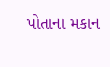પોતાના મકાન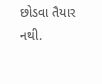છોડવા તૈયાર નથી.